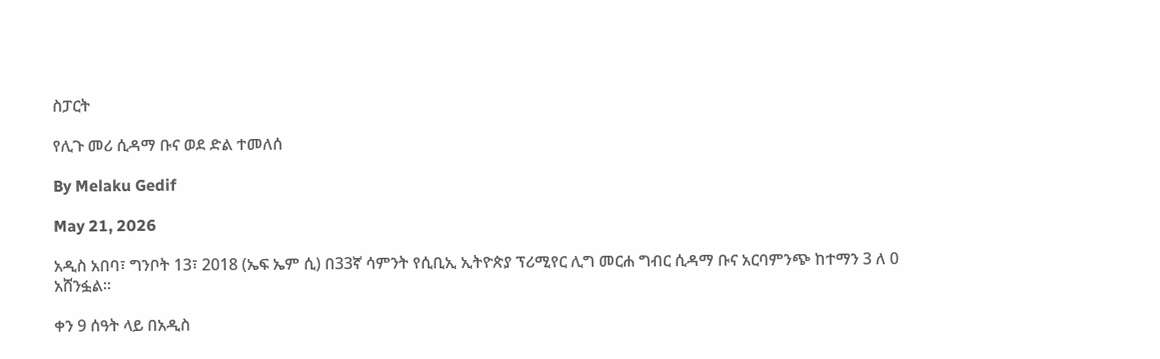ስፓርት

የሊጉ መሪ ሲዳማ ቡና ወደ ድል ተመለሰ

By Melaku Gedif

May 21, 2026

አዲስ አበባ፣ ግንቦት 13፣ 2018 (ኤፍ ኤም ሲ) በ33ኛ ሳምንት የሲቢኢ ኢትዮጵያ ፕሪሚየር ሊግ መርሐ ግብር ሲዳማ ቡና አርባምንጭ ከተማን 3 ለ 0 አሸንፏል፡፡

ቀን 9 ሰዓት ላይ በአዲስ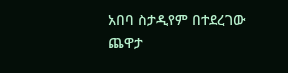አበባ ስታዲየም በተደረገው ጨዋታ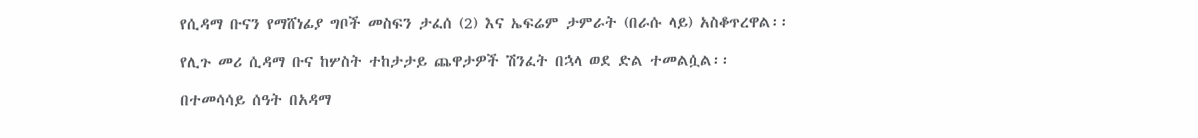የሲዳማ ቡናን የማሸነፊያ ግቦች መስፍን ታፈሰ (2) እና ኤፍሬም ታምራት (በራሱ ላይ) አስቆጥረዋል፡፡

የሊጉ መሪ ሲዳማ ቡና ከሦስት ተከታታይ ጨዋታዎች ሽንፈት በኋላ ወደ ድል ተመልሷል፡፡

በተመሳሳይ ሰዓት በአዳማ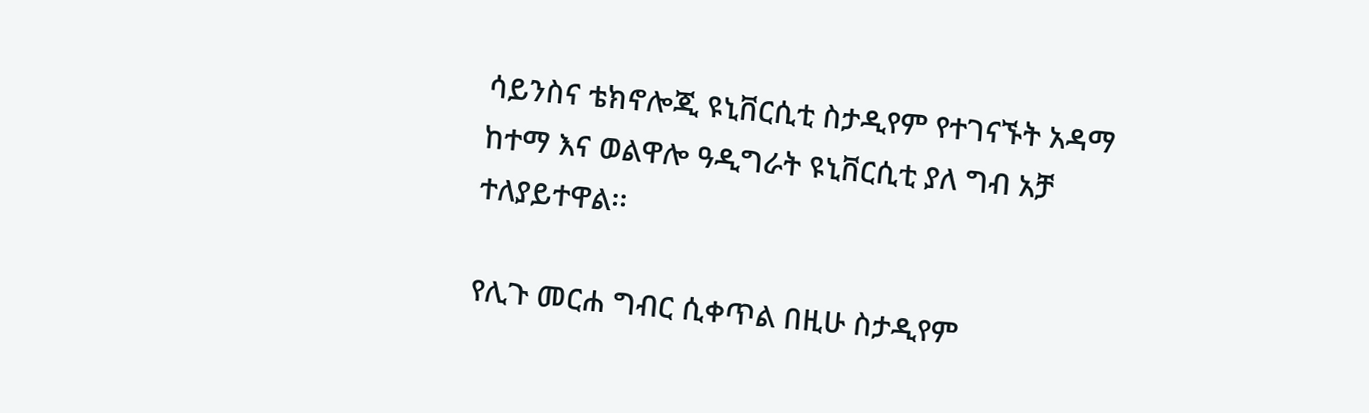ሳይንስና ቴክኖሎጂ ዩኒቨርሲቲ ስታዲየም የተገናኙት አዳማ ከተማ እና ወልዋሎ ዓዲግራት ዩኒቨርሲቲ ያለ ግብ አቻ ተለያይተዋል፡፡

የሊጉ መርሐ ግብር ሲቀጥል በዚሁ ስታዲየም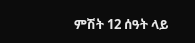ምሽት 12 ሰዓት ላይ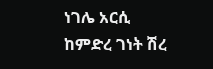ነገሌ አርሲ ከምድረ ገነት ሽረ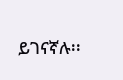ይገናኛሉ፡፡